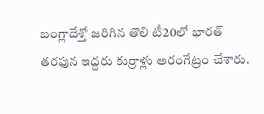బంగ్లాదేశ్తో జరిగిన తొలి టీ20లో భారత్ తరఫున ఇద్దరు కుర్రాళ్లు అరంగేట్రం చేశారు.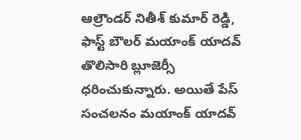ఆల్రౌండర్ నితీశ్ కుమార్ రెడ్డి, ఫాస్ట్ బౌలర్ మయాంక్ యాదవ్ తొలిసారి బ్లూజెర్సీ ధరించుకున్నారు. అయితే పేస్ సంచలనం మయాంక్ యాదవ్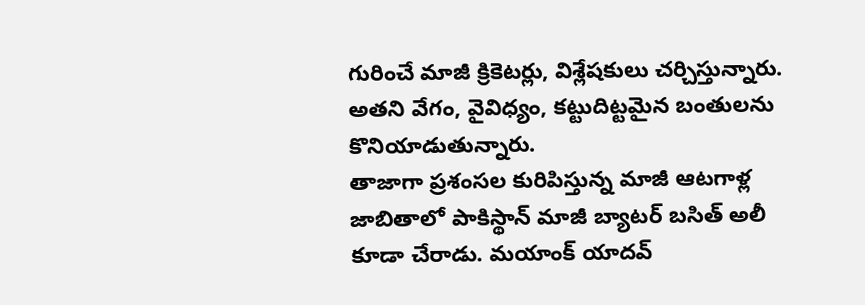గురించే మాజీ క్రికెటర్లు, విశ్లేషకులు చర్చిస్తున్నారు. అతని వేగం, వైవిధ్యం, కట్టుదిట్టమైన బంతులను కొనియాడుతున్నారు.
తాజాగా ప్రశంసల కురిపిస్తున్న మాజీ ఆటగాళ్ల జాబితాలో పాకిస్థాన్ మాజీ బ్యాటర్ బసిత్ అలీ కూడా చేరాడు. మయాంక్ యాదవ్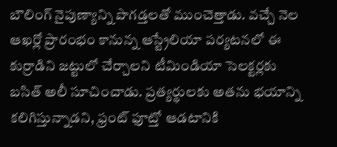బౌలింగ్ నైపుణ్యాన్ని పొగడ్తలతో ముంచెత్తాడు. వచ్చే నెల ఆఖర్లో ప్రారంభం కానున్న ఆస్ట్రేలియా పర్యటనలో ఈ కుర్రాడిని జట్టులో చేర్చాలని టీమిండియా సెలక్టర్లకు బసిత్ అలీ సూచించాడు. ప్రత్యర్థులకు అతను భయాన్ని కలిగిస్తున్నాడని, ఫ్రంట్ ఫూట్తో ఆడటానికి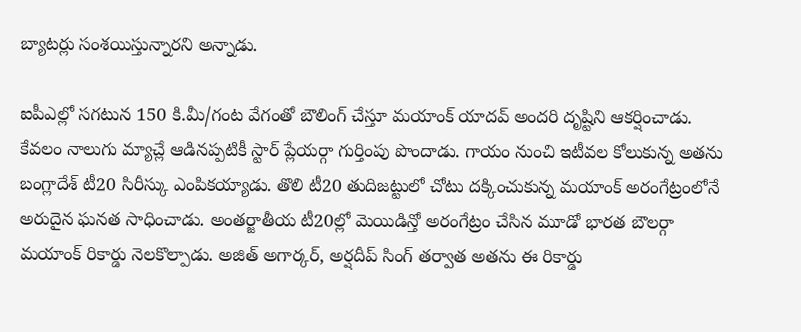బ్యాటర్లు సంశయిస్తున్నారని అన్నాడు.

ఐపీఎల్లో సగటున 150 కి.మీ/గంట వేగంతో బౌలింగ్ చేస్తూ మయాంక్ యాదవ్ అందరి దృష్టిని ఆకర్షించాడు. కేవలం నాలుగు మ్యాచ్లే ఆడినప్పటికీ స్టార్ ప్లేయర్గా గుర్తింపు పొందాడు. గాయం నుంచి ఇటీవల కోలుకున్న అతను బంగ్లాదేశ్ టీ20 సిరీస్కు ఎంపికయ్యాడు. తొలి టీ20 తుదిజట్టులో చోటు దక్కించుకున్న మయాంక్ అరంగేట్రంలోనే అరుదైన ఘనత సాధించాడు. అంతర్జాతీయ టీ20ల్లో మెయిడిన్తో అరంగేట్రం చేసిన మూడో భారత బౌలర్గా మయాంక్ రికార్డు నెలకొల్పాడు. అజిత్ అగార్కర్, అర్షదీప్ సింగ్ తర్వాత అతను ఈ రికార్డు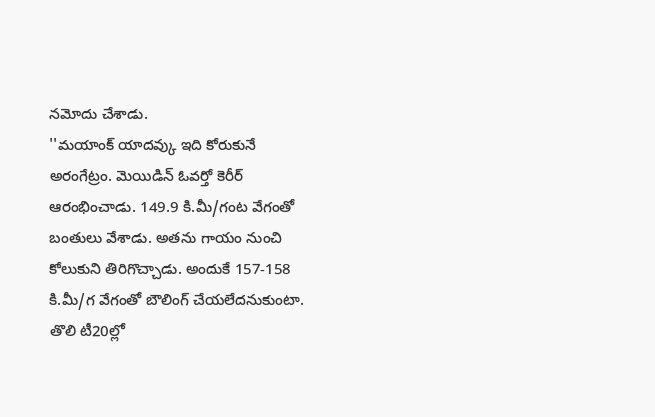నమోదు చేశాడు.
''మయాంక్ యాదవ్కు ఇది కోరుకునే అరంగేట్రం. మెయిడిన్ ఓవర్తో కెరీర్ ఆరంభించాడు. 149.9 కి.మీ/గంట వేగంతో బంతులు వేశాడు. అతను గాయం నుంచి కోలుకుని తిరిగొచ్చాడు. అందుకే 157-158 కి.మీ/గ వేగంతో బౌలింగ్ చేయలేదనుకుంటా. తొలి టీ20ల్లో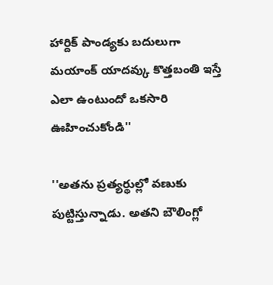హార్దిక్ పాండ్యకు బదులుగా మయాంక్ యాదవ్కు కొత్తబంతి ఇస్తే ఎలా ఉంటుందో ఒకసారి ఊహించుకోండి''

''అతను ప్రత్యర్థుల్లో వణుకు పుట్టిస్తున్నాడు. అతని బౌలింగ్లో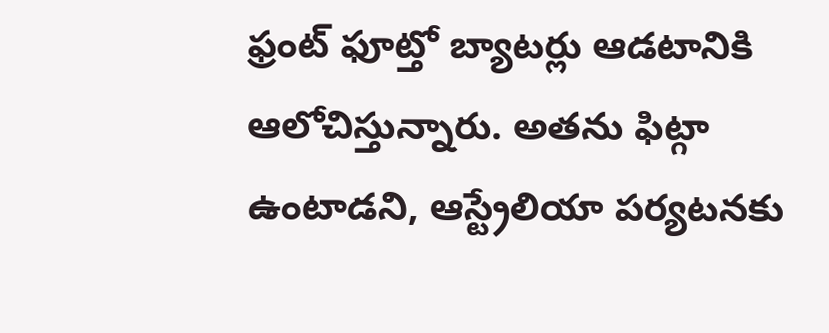ఫ్రంట్ ఫూట్తో బ్యాటర్లు ఆడటానికి ఆలోచిస్తున్నారు. అతను ఫిట్గా ఉంటాడని, ఆస్ట్రేలియా పర్యటనకు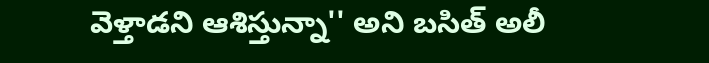వెళ్తాడని ఆశిస్తున్నా'' అని బసిత్ అలీ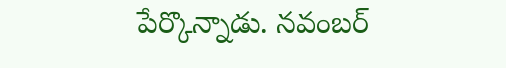పేర్కొన్నాడు. నవంబర్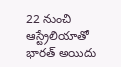22 నుంచి ఆస్ట్రేలియాతో భారత్ అయిదు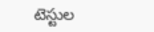టెస్టుల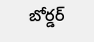బోర్డర్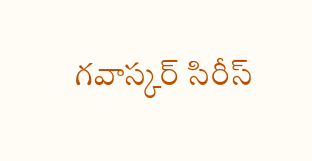గవాస్కర్ సిరీస్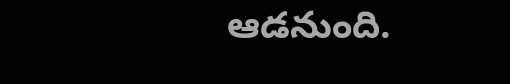ఆడనుంది.